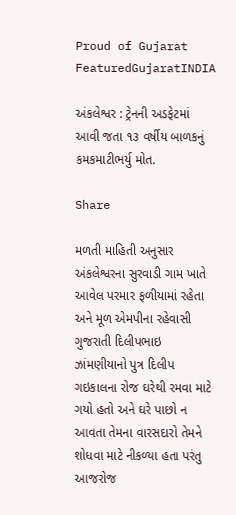Proud of Gujarat
FeaturedGujaratINDIA

અંકલેશ્વર : ટ્રેનની અડફેટમાં આવી જતા ૧૩ વર્ષીય બાળકનું કમકમાટીભર્યુ મોત.

Share

મળતી માહિતી અનુસાર અંકલેશ્વરના સુરવાડી ગામ ખાતે આવેલ પરમાર ફળીયામાં રહેતા અને મૂળ એમપીના રહેવાસી ગુજરાતી દિલીપભાઇ ઝાંમણીયાનો પુત્ર દિલીપ ગઇકાલના રોજ ઘરેથી રમવા માટે ગયો હતો અને ઘરે પાછો ન આવતા તેમના વારસદારો તેમને શોધવા માટે નીકળ્યા હતા પરંતુ આજરોજ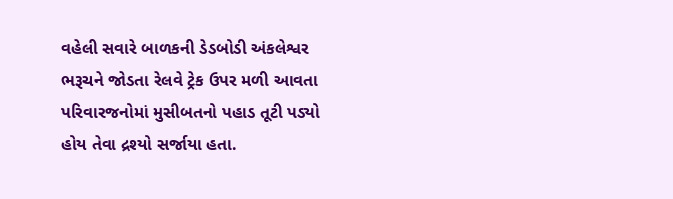વહેલી સવારે બાળકની ડેડબોડી અંકલેશ્વર ભરૂચને જોડતા રેલવે ટ્રેક ઉપર મળી આવતા પરિવારજનોમાં મુસીબતનો પહાડ તૂટી પડ્યો હોય તેવા દ્રશ્યો સર્જાયા હતા.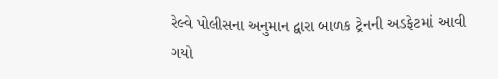રેલ્વે પોલીસના અનુમાન દ્વારા બાળક ટ્રેનની અડફેટમાં આવી ગયો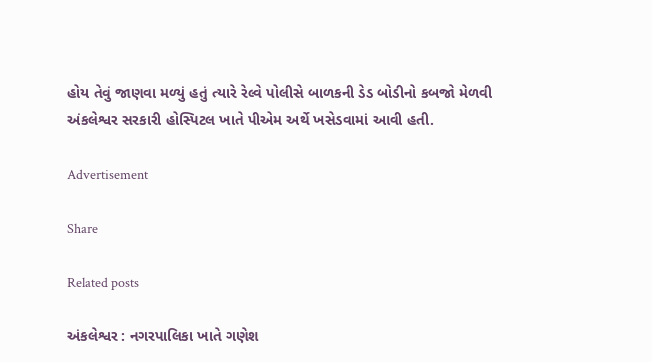હોય તેવું જાણવા મળ્યું હતું ત્યારે રેલ્વે પોલીસે બાળકની ડેડ બોડીનો કબજો મેળવી અંકલેશ્વર સરકારી હોસ્પિટલ ખાતે પીએમ અર્થે ખસેડવામાં આવી હતી.

Advertisement

Share

Related posts

અંકલેશ્વર : નગરપાલિકા ખાતે ગણેશ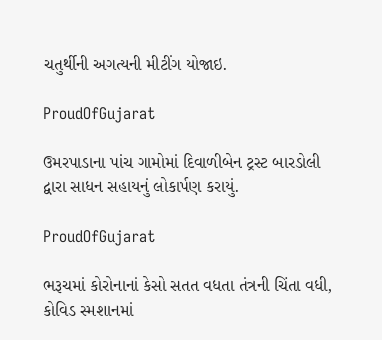ચતુર્થીની અગત્યની મીટીંગ યોજાઇ.

ProudOfGujarat

ઉમરપાડાના પાંચ ગામોમાં દિવાળીબેન ટ્રસ્ટ બારડોલી દ્વારા સાધન સહાયનું લોકાર્પણ કરાયું.

ProudOfGujarat

ભરૂચમાં કોરોનાનાં કેસો સતત વધતા તંત્રની ચિંતા વધી, કોવિડ સ્મશાનમાં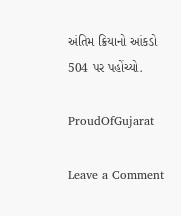અંતિમ ક્રિયાનો આંકડો 504 પર પહોંચ્યો.

ProudOfGujarat

Leave a Comment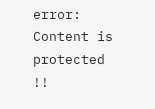error: Content is protected !!